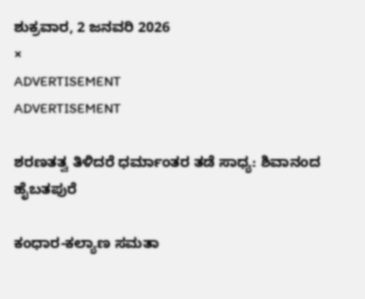ಶುಕ್ರವಾರ, 2 ಜನವರಿ 2026
×
ADVERTISEMENT
ADVERTISEMENT

ಶರಣತತ್ವ ತಿಳಿದರೆ ಧರ್ಮಾಂತರ ತಡೆ ಸಾಧ್ಯ: ಶಿವಾನಂದ ಹೈಬತಪುರೆ

ಕಂಧಾರ-ಕಲ್ಯಾಣ ಸಮತಾ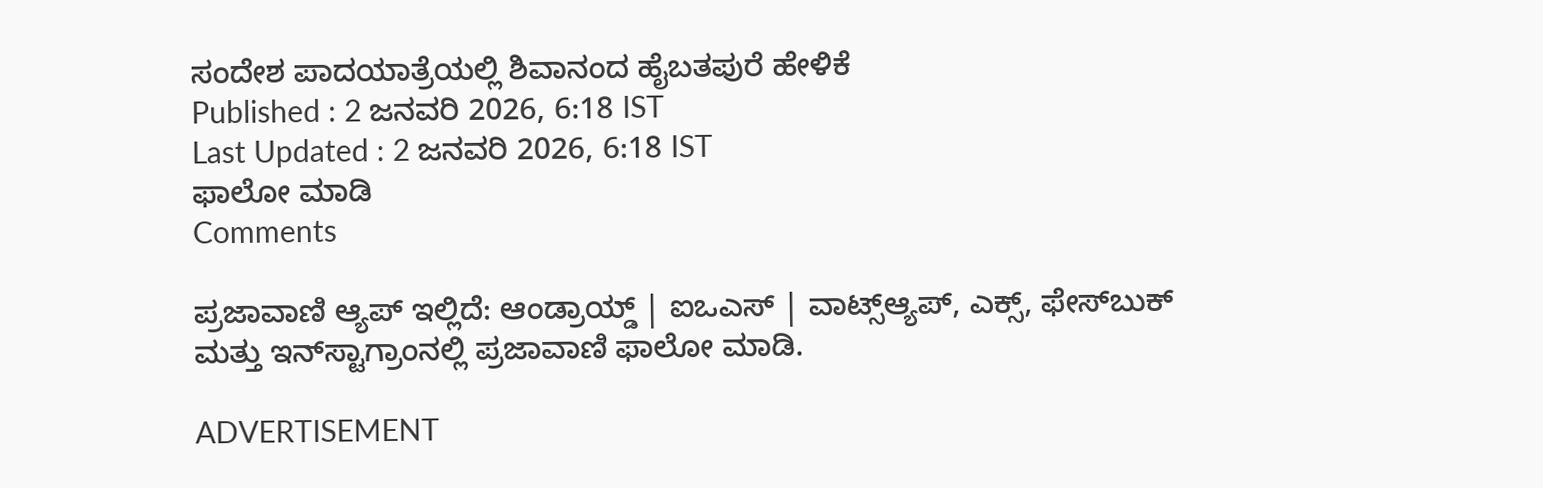ಸಂದೇಶ ಪಾದಯಾತ್ರೆಯಲ್ಲಿ ಶಿವಾನಂದ ಹೈಬತಪುರೆ ಹೇಳಿಕೆ
Published : 2 ಜನವರಿ 2026, 6:18 IST
Last Updated : 2 ಜನವರಿ 2026, 6:18 IST
ಫಾಲೋ ಮಾಡಿ
Comments

ಪ್ರಜಾವಾಣಿ ಆ್ಯಪ್ ಇಲ್ಲಿದೆ: ಆಂಡ್ರಾಯ್ಡ್ | ಐಒಎಸ್ | ವಾಟ್ಸ್ಆ್ಯಪ್, ಎಕ್ಸ್, ಫೇಸ್‌ಬುಕ್ ಮತ್ತು ಇನ್‌ಸ್ಟಾಗ್ರಾಂನಲ್ಲಿ ಪ್ರಜಾವಾಣಿ ಫಾಲೋ ಮಾಡಿ.

ADVERTISEMENT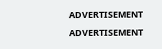ADVERTISEMENT
ADVERTISEMENT